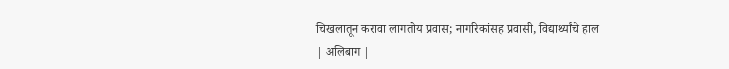चिखलातून करावा लागतोय प्रवास; नागरिकांसह प्रवासी, विद्यार्थ्यांचे हाल
| अलिबाग |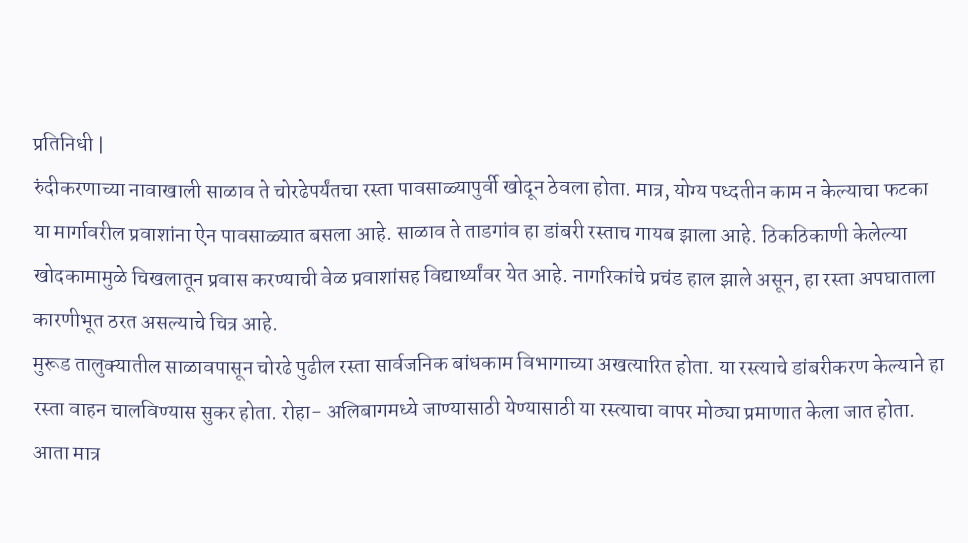प्रतिनिधी |
रुंदीकरणाच्या नावाखाली साळाव ते चोरढेपर्यंतचा रस्ता पावसाळ्यापुर्वी खोदून ठेवला होता. मात्र, योग्य पध्दतीन काम न केल्याचा फटका या मार्गावरील प्रवाशांना ऐन पावसाळ्यात बसला आहे. साळाव ते ताडगांव हा डांबरी रस्ताच गायब झाला आहे. ठिकठिकाणी केलेल्या खोदकामामुळे चिखलातून प्रवास करण्याची वेळ प्रवाशांसह विद्यार्थ्यांवर येत आहे. नागरिकांचे प्रचंड हाल झाले असून, हा रस्ता अपघाताला कारणीभूत ठरत असल्याचे चित्र आहे.
मुरूड तालुक्यातील साळावपासून चोरढे पुढील रस्ता सार्वजनिक बांधकाम विभागाच्या अखत्यारित होता. या रस्त्याचे डांबरीकरण केल्याने हा रस्ता वाहन चालविण्यास सुकर होता. रोहा- अलिबागमध्ये जाण्यासाठी येण्यासाठी या रस्त्याचा वापर मोठ्या प्रमाणात केला जात होता. आता मात्र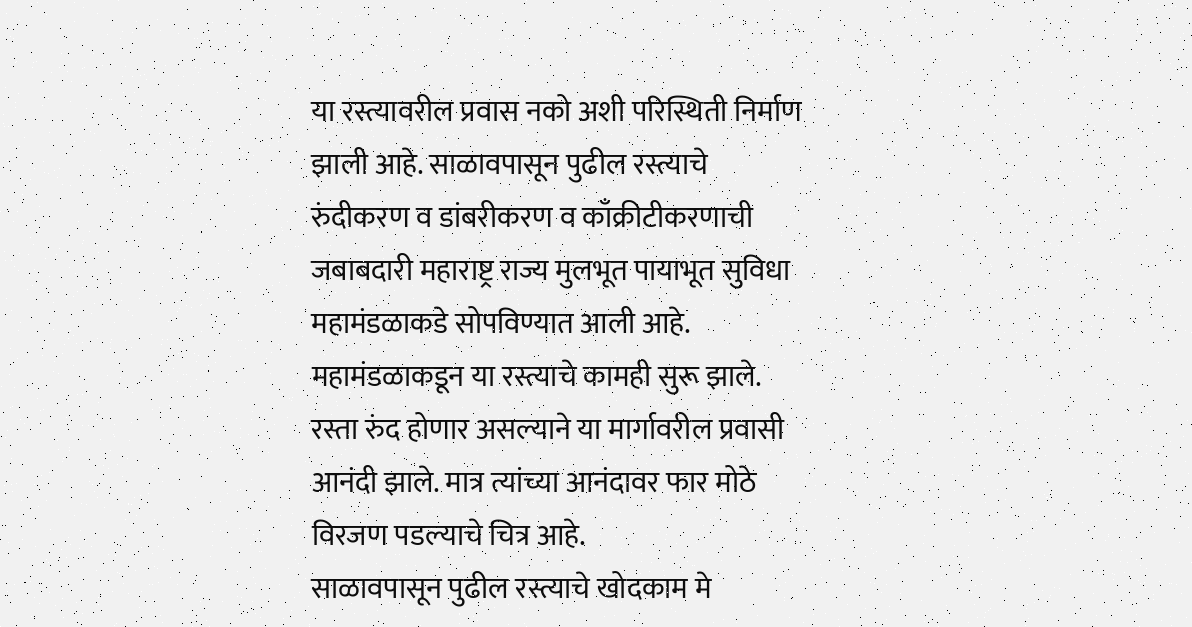या रस्त्यावरील प्रवास नको अशी परिस्थिती निर्माण झाली आहे. साळावपासून पुढील रस्त्याचे रुंदीकरण व डांबरीकरण व काँक्रीटीकरणाची जबाबदारी महाराष्ट्र राज्य मुलभूत पायाभूत सुविधा महामंडळाकडे सोपविण्यात आली आहे. महामंडळाकडून या रस्त्याचे कामही सुरू झाले. रस्ता रुंद होणार असल्याने या मार्गावरील प्रवासी आनंदी झाले. मात्र त्यांच्या आनंदावर फार मोठे विरजण पडल्याचे चित्र आहे.
साळावपासून पुढील रस्त्याचे खोदकाम मे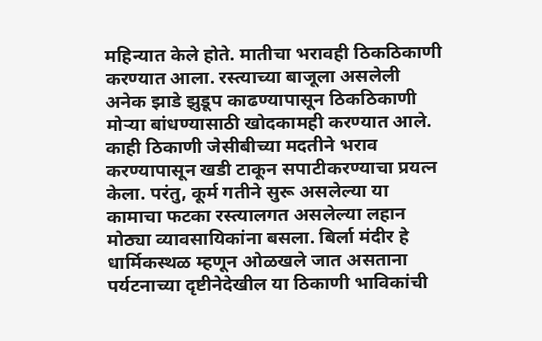महिन्यात केले होते. मातीचा भरावही ठिकठिकाणी करण्यात आला. रस्त्याच्या बाजूला असलेली अनेक झाडे झुडूप काढण्यापासून ठिकठिकाणी मोऱ्या बांधण्यासाठी खोदकामही करण्यात आले. काही ठिकाणी जेसीबीच्या मदतीने भराव करण्यापासून खडी टाकून सपाटीकरण्याचा प्रयत्न केला. परंतु, कूर्म गतीने सुरू असलेल्या या कामाचा फटका रस्त्यालगत असलेल्या लहान मोठ्या व्यावसायिकांना बसला. बिर्ला मंदीर हे धार्मिकस्थळ म्हणून ओळखले जात असताना पर्यटनाच्या दृष्टीनेदेखील या ठिकाणी भाविकांची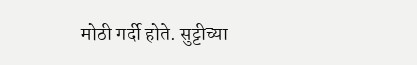मोठी गर्दी होते. सुट्टीच्या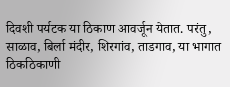दिवशी पर्यटक या ठिकाण आवर्जून येतात. परंतु, साळाव, बिर्ला मंदीर, शिरगांव, ताडगाव, या भागात ठिकठिकाणी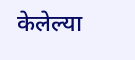केलेल्या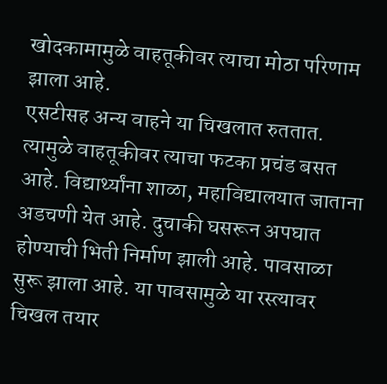खोदकामामुळे वाहतूकीवर त्याचा मोठा परिणाम झाला आहे.
एसटीसह अन्य वाहने या चिखलात रुततात. त्यामुळे वाहतूकीवर त्याचा फटका प्रचंड बसत आहे. विद्यार्थ्यांना शाळा, महाविद्यालयात जाताना अडचणी येत आहे. दुचाकी घसरून अपघात होण्याची भिती निर्माण झाली आहे. पावसाळा सुरू झाला आहे. या पावसामुळे या रस्त्यावर चिखल तयार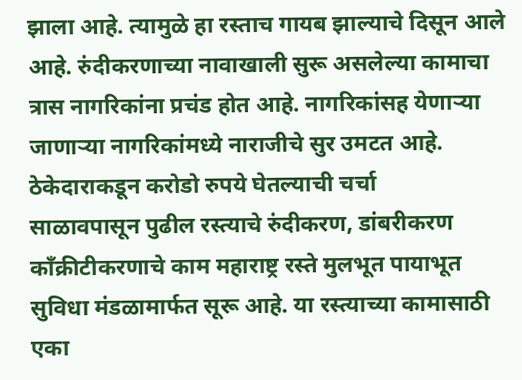झाला आहे. त्यामुळे हा रस्ताच गायब झाल्याचे दिसून आले आहे. रुंदीकरणाच्या नावाखाली सुरू असलेल्या कामाचा त्रास नागरिकांना प्रचंड होत आहे. नागरिकांसह येणाऱ्या जाणाऱ्या नागरिकांमध्ये नाराजीचे सुर उमटत आहे.
ठेकेदाराकडून करोडो रुपये घेतल्याची चर्चा
साळावपासून पुढील रस्त्याचे रुंदीकरण, डांबरीकरण काँक्रीटीकरणाचे काम महाराष्ट्र रस्ते मुलभूत पायाभूत सुविधा मंडळामार्फत सूरू आहे. या रस्त्याच्या कामासाठी एका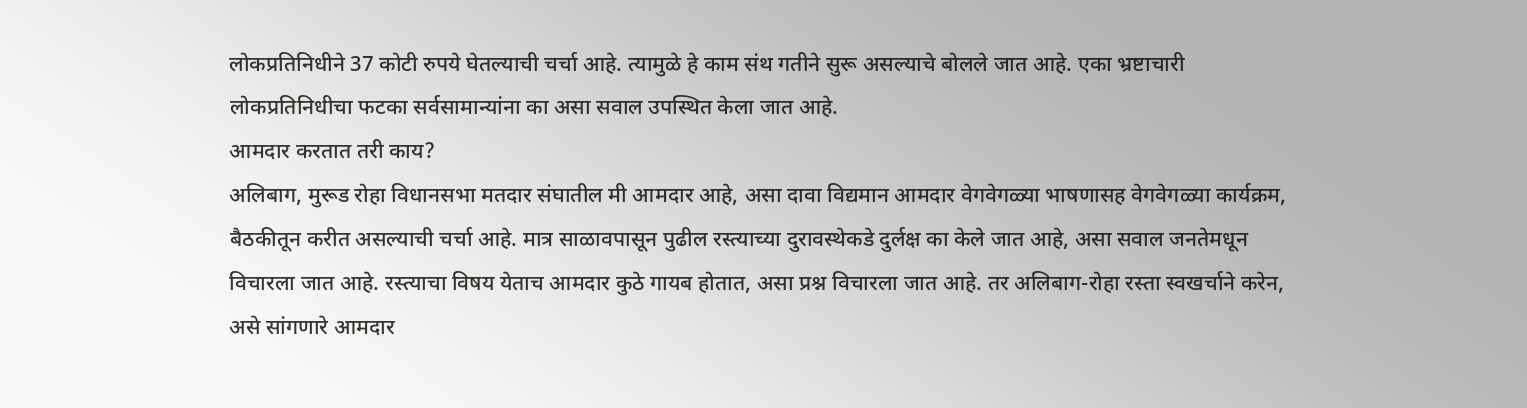लोकप्रतिनिधीने 37 कोटी रुपये घेतल्याची चर्चा आहे. त्यामुळे हे काम संथ गतीने सुरू असल्याचे बोलले जात आहे. एका भ्रष्टाचारी लोकप्रतिनिधीचा फटका सर्वसामान्यांना का असा सवाल उपस्थित केला जात आहे.
आमदार करतात तरी काय?
अलिबाग, मुरूड रोहा विधानसभा मतदार संघातील मी आमदार आहे, असा दावा विद्यमान आमदार वेगवेगळ्या भाषणासह वेगवेगळ्या कार्यक्रम, बैठकीतून करीत असल्याची चर्चा आहे. मात्र साळावपासून पुढील रस्त्याच्या दुरावस्थेकडे दुर्लक्ष का केले जात आहे, असा सवाल जनतेमधून विचारला जात आहे. रस्त्याचा विषय येताच आमदार कुठे गायब होतात, असा प्रश्न विचारला जात आहे. तर अलिबाग-रोहा रस्ता स्वखर्चाने करेन, असे सांगणारे आमदार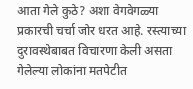आता गेले कुठे? अशा वेगवेगळ्या प्रकारची चर्चा जोर धरत आहे. रस्त्याच्या दुरावस्थेबाबत विचारणा केली असता गेलेल्या लोकांना मतपेटीत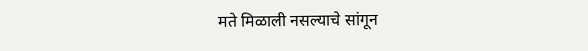मते मिळाली नसल्याचे सांगून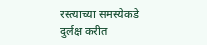रस्त्याच्या समस्येकडे दुर्लक्ष करीत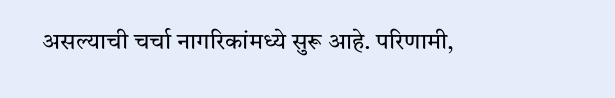असल्याची चर्चा नागरिकांमध्ये सुरू आहे. परिणामी,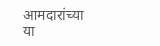आमदारांच्या या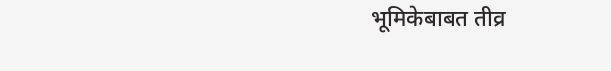भूमिकेबाबत तीव्र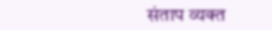संताप व्यक्त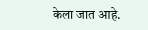केला जात आहे.